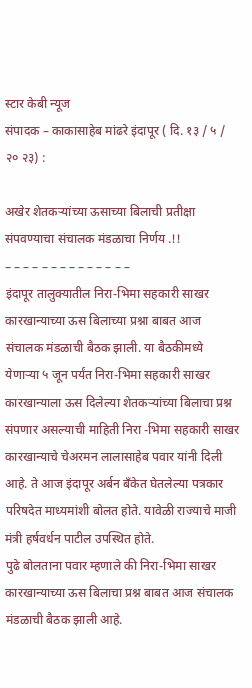स्टार केबी न्यूज
संपादक – काकासाहेब मांढरे इंदापूर ( दि. १३ / ५ / २० २३) :

अखेर शेतकऱ्यांच्या ऊसाच्या बिलाची प्रतीक्षा संपवण्याचा संचालक मंडळाचा निर्णय .!!
– – – – – – – – – – – – – –
इंदापूर तालुक्यातील निरा-भिमा सहकारी साखर कारखान्याच्या ऊस बिलाच्या प्रश्ना बाबत आज संचालक मंडळाची बैठक झाली. या बैठकीमध्ये येणाऱ्या ५ जून पर्यंत निरा-भिमा सहकारी साखर कारखान्याला ऊस दिलेल्या शेतकऱ्यांच्या बिलाचा प्रश्न संपणार असल्याची माहिती निरा -भिमा सहकारी साखर कारखान्याचे चेअरमन लालासाहेब पवार यांनी दिली आहे. ते आज इंदापूर अर्बन बँकेत घेतलेल्या पत्रकार परिषदेत माध्यमांशी बोलत होते. यावेळी राज्याचे माजी मंत्री हर्षवर्धन पाटील उपस्थित होते.
पुढे बोलताना पवार म्हणाले की निरा-भिमा साखर कारखान्याच्या ऊस बिलाचा प्रश्न बाबत आज संचालक मंडळाची बैठक झाली आहे.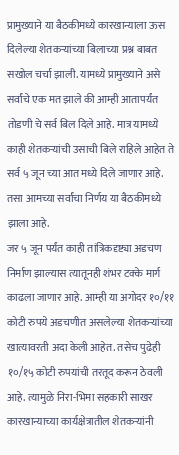प्रामुख्याने या बैठकीमध्ये कारखान्याला ऊस दिलेल्या शेतकऱ्यांच्या बिलाच्या प्रश्न बाबत सखोल चर्चा झाली. यामध्ये प्रामुख्याने असे सर्वांचे एक मत झाले की आम्ही आतापर्यंत तोडणी चे सर्व बिल दिले आहे. मात्र यामध्ये काही शेतकऱ्यांची उसाची बिले राहिले आहेत ते सर्व ५ जून च्या आत मध्ये दिले जाणार आहे. तसा आमच्या सर्वांचा निर्णय या बैठकीमध्ये झाला आहे.
जर ५ जून पर्यंत काही तांत्रिकदृष्ट्या अडचण निर्माण झाल्यास त्यातूनही शंभर टक्के मार्ग काढला जाणार आहे. आम्ही या अगोदर १०/११ कोटी रुपये अडचणीत असलेल्या शेतकऱ्यांच्या खात्यावरती अदा केली आहेत. तसेच पुढेही १०/१५ कोटी रुपयांची तरतूद करून ठेवली आहे. त्यामुळे निरा-भिमा सहकारी साखर कारखान्याच्या कार्यक्षेत्रातील शेतकऱ्यांनी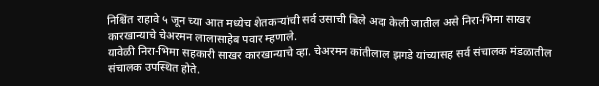निश्चिंत राहावे ५ जून च्या आत मध्येच शेतकऱ्यांची सर्व उसाची बिले अदा केली जातील असे निरा-भिमा साखर कारखान्याचे चेअरमन लालासाहेब पवार म्हणाले.
यावेळी निरा-भिमा सहकारी साखर कारखान्याचे व्हा. चेअरमन कांतीलाल झगडे यांच्यासह सर्व संचालक मंडळातील संचालक उपस्थित होते.